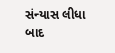સંન્યાસ લીધા બાદ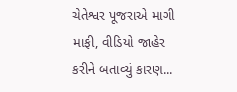ચેતેશ્વર પૂજરાએ માગી માફી, વીડિયો જાહેર કરીને બતાવ્યું કારણ...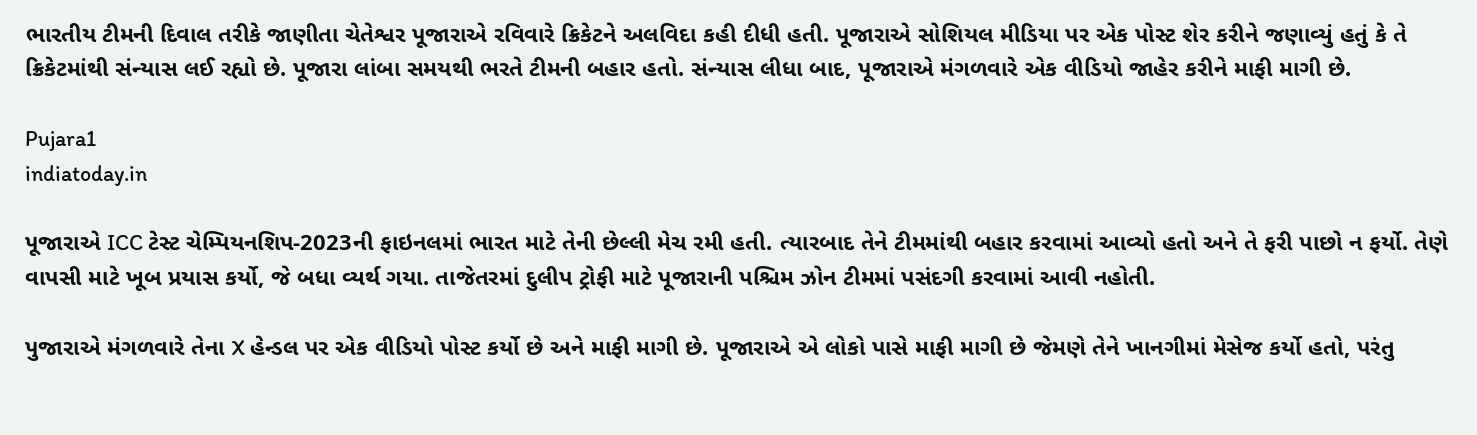ભારતીય ટીમની દિવાલ તરીકે જાણીતા ચેતેશ્વર પૂજારાએ રવિવારે ક્રિકેટને અલવિદા કહી દીધી હતી. પૂજારાએ સોશિયલ મીડિયા પર એક પોસ્ટ શેર કરીને જણાવ્યું હતું કે તે ક્રિકેટમાંથી સંન્યાસ લઈ રહ્યો છે. પૂજારા લાંબા સમયથી ભરતે ટીમની બહાર હતો. સંન્યાસ લીધા બાદ, પૂજારાએ મંગળવારે એક વીડિયો જાહેર કરીને માફી માગી છે.

Pujara1
indiatoday.in

પૂજારાએ ICC ટેસ્ટ ચેમ્પિયનશિપ-2023ની ફાઇનલમાં ભારત માટે તેની છેલ્લી મેચ રમી હતી. ત્યારબાદ તેને ટીમમાંથી બહાર કરવામાં આવ્યો હતો અને તે ફરી પાછો ન ફર્યો. તેણે વાપસી માટે ખૂબ પ્રયાસ કર્યો, જે બધા વ્યર્થ ગયા. તાજેતરમાં દુલીપ ટ્રોફી માટે પૂજારાની પશ્ચિમ ઝોન ટીમમાં પસંદગી કરવામાં આવી નહોતી.

પુજારાએ મંગળવારે તેના X હેન્ડલ પર એક વીડિયો પોસ્ટ કર્યો છે અને માફી માગી છે. પૂજારાએ એ લોકો પાસે માફી માગી છે જેમણે તેને ખાનગીમાં મેસેજ કર્યો હતો, પરંતુ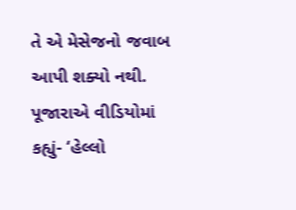તે એ મેસેજનો જવાબ આપી શક્યો નથી. પૂજારાએ વીડિયોમાં કહ્યું- ‘હેલ્લો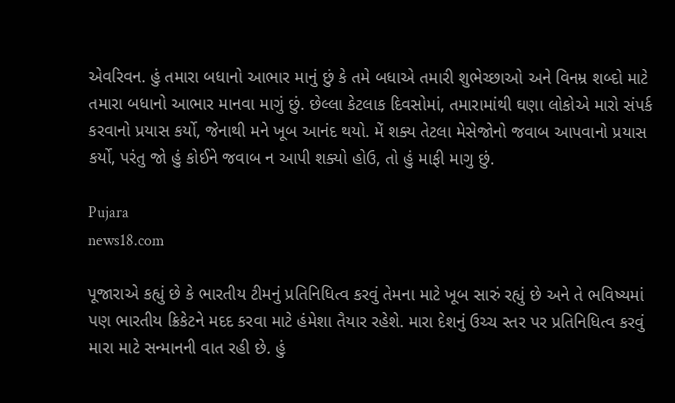એવરિવન. હું તમારા બધાનો આભાર માનું છું કે તમે બધાએ તમારી શુભેચ્છાઓ અને વિનમ્ર શબ્દો માટે તમારા બધાનો આભાર માનવા માગું છું. છેલ્લા કેટલાક દિવસોમાં, તમારામાંથી ઘણા લોકોએ મારો સંપર્ક કરવાનો પ્રયાસ કર્યો, જેનાથી મને ખૂબ આનંદ થયો. મેં શક્ય તેટલા મેસેજોનો જવાબ આપવાનો પ્રયાસ કર્યો, પરંતુ જો હું કોઈને જવાબ ન આપી શક્યો હોઉ, તો હું માફી માગુ છું.

Pujara
news18.com

પૂજારાએ કહ્યું છે કે ભારતીય ટીમનું પ્રતિનિધિત્વ કરવું તેમના માટે ખૂબ સારું રહ્યું છે અને તે ભવિષ્યમાં પણ ભારતીય ક્રિકેટને મદદ કરવા માટે હંમેશા તૈયાર રહેશે. મારા દેશનું ઉચ્ચ સ્તર પર પ્રતિનિધિત્વ કરવું મારા માટે સન્માનની વાત રહી છે. હું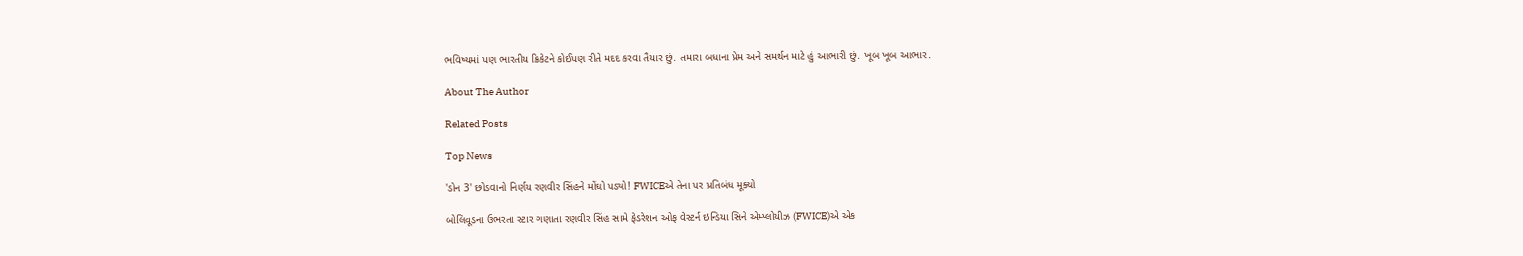ભવિષ્યમાં પણ ભારતીય ક્રિકેટને કોઈપણ રીતે મદદ કરવા તૈયાર છું. તમારા બધાના પ્રેમ અને સમર્થન માટે હું આભારી છું. ખૂબ ખૂબ આભાર.

About The Author

Related Posts

Top News

'ડોન 3' છોડવાનો નિર્ણય રણવીર સિંહને મોંઘો પડ્યો! FWICEએ તેના પર પ્રતિબંધ મૂક્યો

બોલિવૂડના ઉભરતા સ્ટાર ગણાતા રણવીર સિંહ સામે ફેડરેશન ઓફ વેસ્ટર્ન ઇન્ડિયા સિને એમ્પ્લોયીઝ (FWICE)એ એક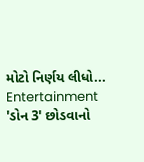મોટો નિર્ણય લીધો...
Entertainment
'ડોન 3' છોડવાનો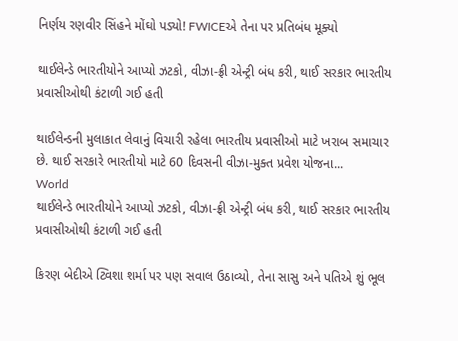નિર્ણય રણવીર સિંહને મોંઘો પડ્યો! FWICEએ તેના પર પ્રતિબંધ મૂક્યો

થાઈલેન્ડે ભારતીયોને આપ્યો ઝટકો, વીઝા-ફ્રી એન્ટ્રી બંધ કરી, થાઈ સરકાર ભારતીય પ્રવાસીઓથી કંટાળી ગઈ હતી

થાઈલેન્ડની મુલાકાત લેવાનું વિચારી રહેલા ભારતીય પ્રવાસીઓ માટે ખરાબ સમાચાર છે. થાઈ સરકારે ભારતીયો માટે 60 દિવસની વીઝા-મુક્ત પ્રવેશ યોજના...
World
થાઈલેન્ડે ભારતીયોને આપ્યો ઝટકો, વીઝા-ફ્રી એન્ટ્રી બંધ કરી, થાઈ સરકાર ભારતીય પ્રવાસીઓથી કંટાળી ગઈ હતી

કિરણ બેદીએ ટ્વિશા શર્મા પર પણ સવાલ ઉઠાવ્યો, તેના સાસુ અને પતિએ શું ભૂલ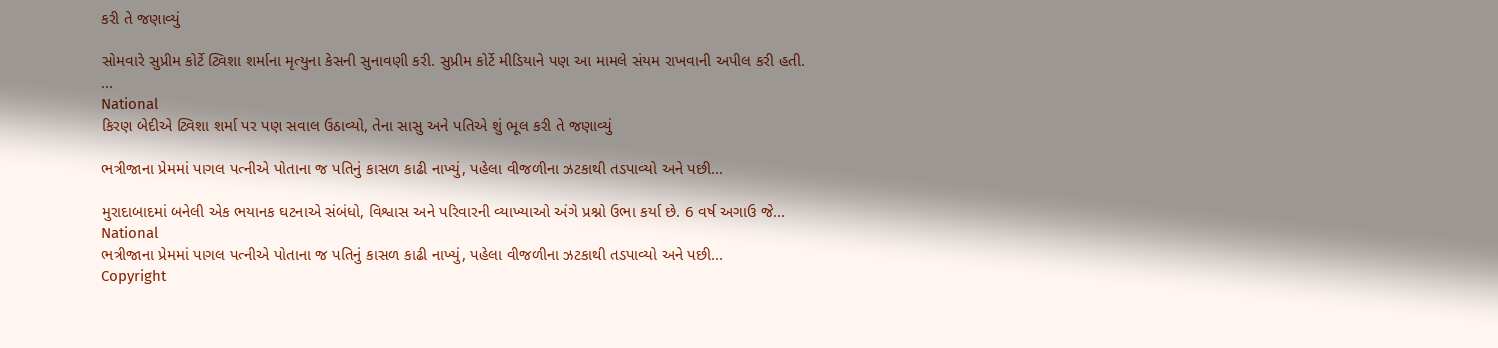કરી તે જણાવ્યું

સોમવારે સુપ્રીમ કોર્ટે ટ્વિશા શર્માના મૃત્યુના કેસની સુનાવણી કરી. સુપ્રીમ કોર્ટે મીડિયાને પણ આ મામલે સંયમ રાખવાની અપીલ કરી હતી. ...
National
કિરણ બેદીએ ટ્વિશા શર્મા પર પણ સવાલ ઉઠાવ્યો, તેના સાસુ અને પતિએ શું ભૂલ કરી તે જણાવ્યું

ભત્રીજાના પ્રેમમાં પાગલ પત્નીએ પોતાના જ પતિનું કાસળ કાઢી નાખ્યું, પહેલા વીજળીના ઝટકાથી તડપાવ્યો અને પછી...

મુરાદાબાદમાં બનેલી એક ભયાનક ઘટનાએ સંબંધો, વિશ્વાસ અને પરિવારની વ્યાખ્યાઓ અંગે પ્રશ્નો ઉભા કર્યા છે. 6 વર્ષ અગાઉ જે...
National
ભત્રીજાના પ્રેમમાં પાગલ પત્નીએ પોતાના જ પતિનું કાસળ કાઢી નાખ્યું, પહેલા વીજળીના ઝટકાથી તડપાવ્યો અને પછી...
Copyright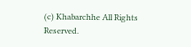(c) Khabarchhe All Rights Reserved.